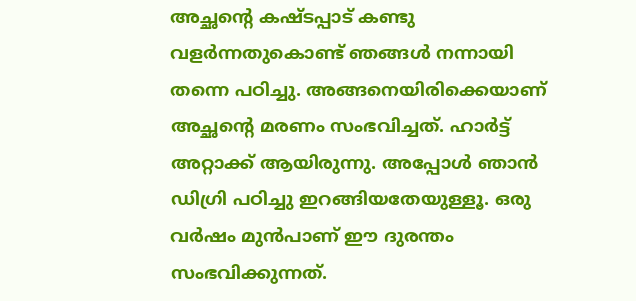അച്ഛന്റെ കഷ്ടപ്പാട് കണ്ടു വളർന്നതുകൊണ്ട് ഞങ്ങൾ നന്നായി തന്നെ പഠിച്ചു. അങ്ങനെയിരിക്കെയാണ് അച്ഛന്റെ മരണം സംഭവിച്ചത്. ഹാർട്ട് അറ്റാക്ക് ആയിരുന്നു. അപ്പോൾ ഞാൻ ഡിഗ്രി പഠിച്ചു ഇറങ്ങിയതേയുള്ളൂ. ഒരു വർഷം മുൻപാണ് ഈ ദുരന്തം സംഭവിക്കുന്നത്.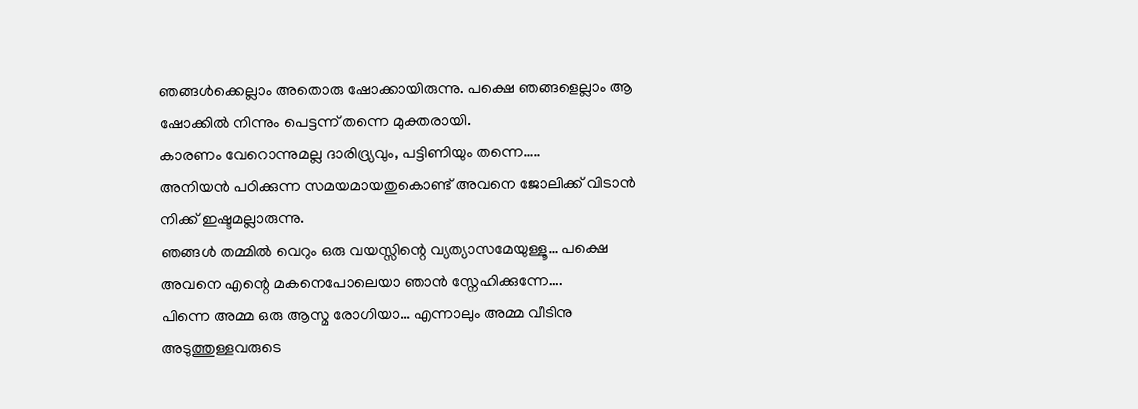ഞങ്ങൾക്കെല്ലാം അതൊരു ഷോക്കായിരുന്നു. പക്ഷെ ഞങ്ങളെല്ലാം ആ ഷോക്കിൽ നിന്നും പെട്ടന്ന് തന്നെ മുക്തരായി.
കാരണം വേറൊന്നുമല്ല ദാരിദ്ര്യവും, പട്ടിണിയും തന്നെ…..
അനിയൻ പഠിക്കുന്ന സമയമായതുകൊണ്ട് അവനെ ജോലിക്ക് വിടാൻ നിക്ക് ഇഷ്ടമല്ലാരുന്നു.
ഞങ്ങൾ തമ്മിൽ വെറും ഒരു വയസ്സിന്റെ വ്യത്യാസമേയുള്ളൂ… പക്ഷെ അവനെ എന്റെ മകനെപോലെയാ ഞാൻ സ്നേഹിക്കുന്നേ….
പിന്നെ അമ്മ ഒരു ആസ്മ രോഗിയാ… എന്നാലും അമ്മ വീടിനു അടുത്തുള്ളവരുടെ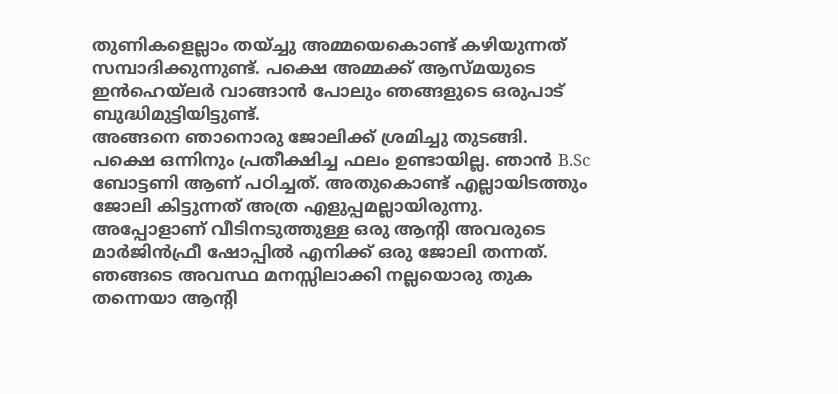തുണികളെല്ലാം തയ്ച്ചു അമ്മയെകൊണ്ട് കഴിയുന്നത് സമ്പാദിക്കുന്നുണ്ട്. പക്ഷെ അമ്മക്ക് ആസ്മയുടെ ഇൻഹെയ്ലർ വാങ്ങാൻ പോലും ഞങ്ങളുടെ ഒരുപാട് ബുദ്ധിമുട്ടിയിട്ടുണ്ട്.
അങ്ങനെ ഞാനൊരു ജോലിക്ക് ശ്രമിച്ചു തുടങ്ങി. പക്ഷെ ഒന്നിനും പ്രതീക്ഷിച്ച ഫലം ഉണ്ടായില്ല. ഞാൻ B.Sc ബോട്ടണി ആണ് പഠിച്ചത്. അതുകൊണ്ട് എല്ലായിടത്തും ജോലി കിട്ടുന്നത് അത്ര എളുപ്പമല്ലായിരുന്നു.
അപ്പോളാണ് വീടിനടുത്തുള്ള ഒരു ആന്റി അവരുടെ മാർജിൻഫ്രീ ഷോപ്പിൽ എനിക്ക് ഒരു ജോലി തന്നത്. ഞങ്ങടെ അവസ്ഥ മനസ്സിലാക്കി നല്ലയൊരു തുക തന്നെയാ ആന്റി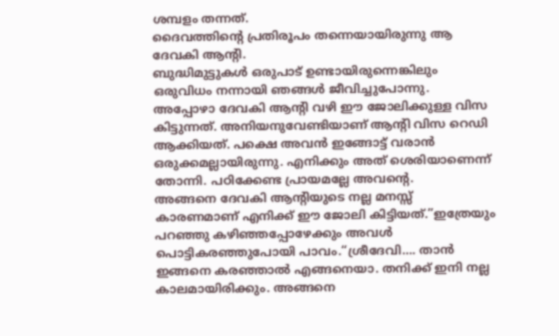ശമ്പളം തന്നത്.
ദൈവത്തിന്റെ പ്രതിരൂപം തന്നെയായിരുന്നു ആ ദേവകി ആന്റി.
ബുദ്ധിമുട്ടുകൾ ഒരുപാട് ഉണ്ടായിരുന്നെങ്കിലും ഒരുവിധം നന്നായി ഞങ്ങൾ ജീവിച്ചുപോന്നു.
അപ്പോഴാ ദേവകി ആന്റി വഴി ഈ ജോലിക്കുള്ള വിസ കിട്ടുന്നത്. അനിയനുവേണ്ടിയാണ് ആന്റി വിസ റെഡി ആക്കിയത്. പക്ഷെ അവൻ ഇങ്ങോട്ട് വരാൻ ഒരുക്കമല്ലായിരുന്നു. എനിക്കും അത് ശെരിയാണെന്ന് തോന്നി. പഠിക്കേണ്ട പ്രായമല്ലേ അവന്റെ.
അങ്ങനെ ദേവകി ആന്റിയുടെ നല്ല മനസ്സ് കാരണമാണ് എനിക്ക് ഈ ജോലി കിട്ടിയത്.”ഇത്രേയും പറഞ്ഞു കഴിഞ്ഞപ്പോഴേക്കും അവൾ പൊട്ടികരഞ്ഞുപോയി പാവം.“ശ്രീദേവി…. താൻ ഇങ്ങനെ കരഞ്ഞാൽ എങ്ങനെയാ. തനിക്ക് ഇനി നല്ല കാലമായിരിക്കും. അങ്ങനെ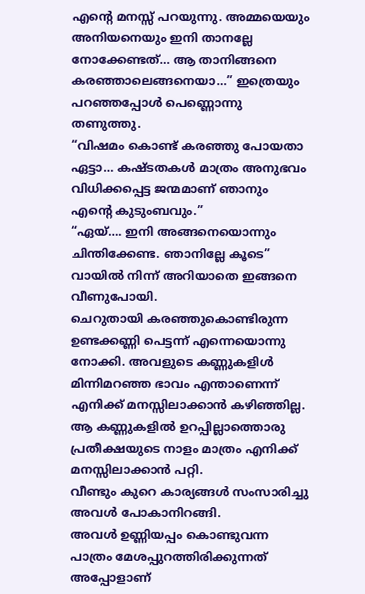എന്റെ മനസ്സ് പറയുന്നു. അമ്മയെയും അനിയനെയും ഇനി താനല്ലേ നോക്കേണ്ടത്… ആ താനിങ്ങനെ കരഞ്ഞാലെങ്ങനെയാ…” ഇത്രെയും പറഞ്ഞപ്പോൾ പെണ്ണൊന്നു തണുത്തു.
“വിഷമം കൊണ്ട് കരഞ്ഞു പോയതാ ഏട്ടാ… കഷ്ടതകൾ മാത്രം അനുഭവം വിധിക്കപ്പെട്ട ജന്മമാണ് ഞാനും എന്റെ കുടുംബവും.”
“ഏയ്…. ഇനി അങ്ങനെയൊന്നും ചിന്തിക്കേണ്ട. ഞാനില്ലേ കൂടെ” വായിൽ നിന്ന് അറിയാതെ ഇങ്ങനെ വീണുപോയി.
ചെറുതായി കരഞ്ഞുകൊണ്ടിരുന്ന ഉണ്ടക്കണ്ണി പെട്ടന്ന് എന്നെയൊന്നു നോക്കി. അവളുടെ കണ്ണുകളിൾ മിന്നിമറഞ്ഞ ഭാവം എന്താണെന്ന് എനിക്ക് മനസ്സിലാക്കാൻ കഴിഞ്ഞില്ല.
ആ കണ്ണുകളിൽ ഉറപ്പില്ലാത്തൊരു പ്രതീക്ഷയുടെ നാളം മാത്രം എനിക്ക് മനസ്സിലാക്കാൻ പറ്റി.
വീണ്ടും കുറെ കാര്യങ്ങൾ സംസാരിച്ചു അവൾ പോകാനിറങ്ങി.
അവൾ ഉണ്ണിയപ്പം കൊണ്ടുവന്ന പാത്രം മേശപ്പുറത്തിരിക്കുന്നത് അപ്പോളാണ്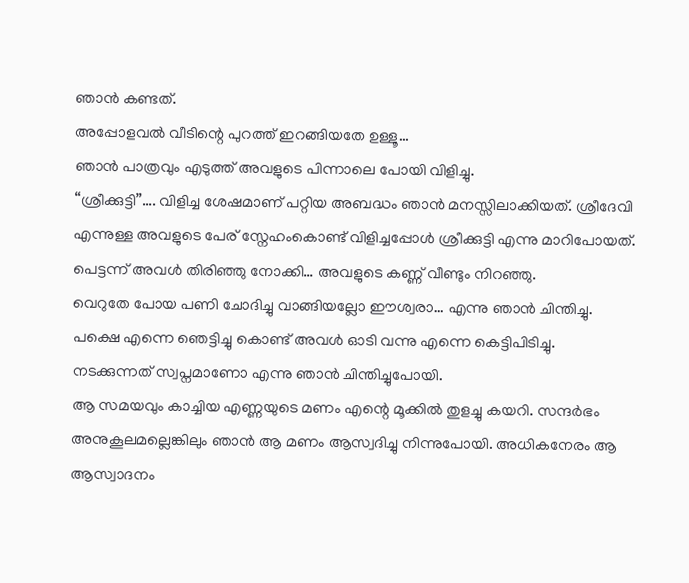ഞാൻ കണ്ടത്.
അപ്പോളവൽ വീടിന്റെ പുറത്ത് ഇറങ്ങിയതേ ഉള്ളൂ…
ഞാൻ പാത്രവും എടുത്ത് അവളുടെ പിന്നാലെ പോയി വിളിച്ചു.
“ശ്രീക്കുട്ടി”…. വിളിച്ച ശേഷമാണ് പറ്റിയ അബദ്ധം ഞാൻ മനസ്സിലാക്കിയത്. ശ്രീദേവി എന്നുള്ള അവളുടെ പേര് സ്നേഹംകൊണ്ട് വിളിച്ചപ്പോൾ ശ്രീക്കുട്ടി എന്നു മാറിപോയത്.
പെട്ടന്ന് അവൾ തിരിഞ്ഞു നോക്കി… അവളുടെ കണ്ണ് വീണ്ടും നിറഞ്ഞു.
വെറുതേ പോയ പണി ചോദിച്ചു വാങ്ങിയല്ലോ ഈശ്വരാ… എന്നു ഞാൻ ചിന്തിച്ചു.
പക്ഷെ എന്നെ ഞെട്ടിച്ചു കൊണ്ട് അവൾ ഓടി വന്നു എന്നെ കെട്ടിപിടിച്ചു.
നടക്കുന്നത് സ്വപ്നമാണോ എന്നു ഞാൻ ചിന്തിച്ചുപോയി.
ആ സമയവും കാച്ചിയ എണ്ണയുടെ മണം എന്റെ മൂക്കിൽ തുളച്ചു കയറി. സന്ദർഭം അനുകൂലമല്ലെങ്കിലും ഞാൻ ആ മണം ആസ്വദിച്ചു നിന്നുപോയി. അധികനേരം ആ ആസ്വാദനം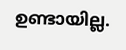ഉണ്ടായില്ല.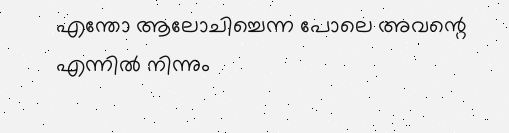എന്തോ ആലോചിച്ചെന്ന പോലെ അവന്റെ എന്നിൽ നിന്നും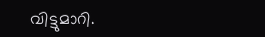വിട്ടുമാറി.